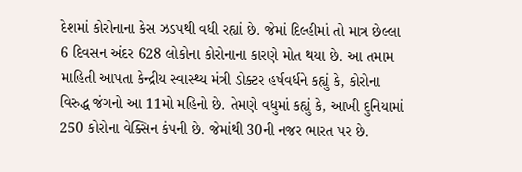દેશમાં કોરોનાના કેસ ઝડપથી વધી રહ્યાં છે. જેમાં દિલ્હીમાં તો માત્ર છેલ્લા 6 દિવસન અંદર 628 લોકોના કોરોનાના કારણે મોત થયા છે. આ તમામ માહિતી આપતા કેન્દ્રીય સ્વાસ્થ્ય મંત્રી ડોક્ટર હર્ષવર્ધને કહ્યું કે, કોરોના વિરુદ્ધ જંગનો આ 11મો મહિનો છે. તેમણે વધુમાં કહ્યું કે, આખી દુનિયામાં 250 કોરોના વેક્સિન કંપની છે. જેમાંથી 30ની નજર ભારત પર છે.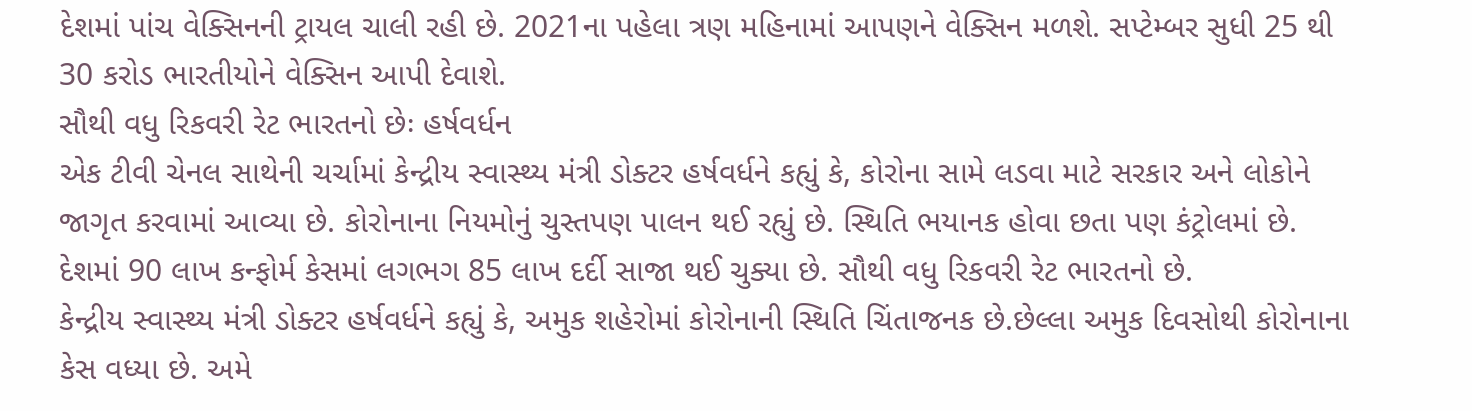દેશમાં પાંચ વેક્સિનની ટ્રાયલ ચાલી રહી છે. 2021ના પહેલા ત્રણ મહિનામાં આપણને વેક્સિન મળશે. સપ્ટેમ્બર સુધી 25 થી 30 કરોડ ભારતીયોને વેક્સિન આપી દેવાશે.
સૌથી વધુ રિકવરી રેટ ભારતનો છેઃ હર્ષવર્ધન
એક ટીવી ચેનલ સાથેની ચર્ચામાં કેન્દ્રીય સ્વાસ્થ્ય મંત્રી ડોક્ટર હર્ષવર્ધને કહ્યું કે, કોરોના સામે લડવા માટે સરકાર અને લોકોને જાગૃત કરવામાં આવ્યા છે. કોરોનાના નિયમોનું ચુસ્તપણ પાલન થઈ રહ્યું છે. સ્થિતિ ભયાનક હોવા છતા પણ કંટ્રોલમાં છે. દેશમાં 90 લાખ કન્ફોર્મ કેસમાં લગભગ 85 લાખ દર્દી સાજા થઈ ચુક્યા છે. સૌથી વધુ રિકવરી રેટ ભારતનો છે.
કેન્દ્રીય સ્વાસ્થ્ય મંત્રી ડોક્ટર હર્ષવર્ધને કહ્યું કે, અમુક શહેરોમાં કોરોનાની સ્થિતિ ચિંતાજનક છે.છેલ્લા અમુક દિવસોથી કોરોનાના કેસ વધ્યા છે. અમે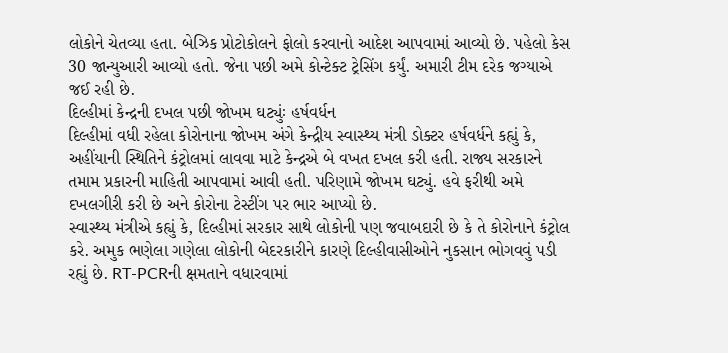લોકોને ચેતવ્યા હતા. બેઝિક પ્રોટોકોલને ફોલો કરવાનો આદેશ આપવામાં આવ્યો છે. પહેલો કેસ 30 જાન્યુઆરી આવ્યો હતો. જેના પછી અમે કોન્ટેક્ટ ટ્રેસિંગ કર્યું. અમારી ટીમ દરેક જગ્યાએ જઈ રહી છે.
દિલ્હીમાં કેન્દ્રની દખલ પછી જોખમ ઘટ્યુંઃ હર્ષવર્ધન
દિલ્હીમાં વધી રહેલા કોરોનાના જોખમ અંગે કેન્દ્રીય સ્વાસ્થ્ય મંત્રી ડોક્ટર હર્ષવર્ધને કહ્યું કે, અહીંયાની સ્થિતિને કંટ્રોલમાં લાવવા માટે કેન્દ્રએ બે વખત દખલ કરી હતી. રાજ્ય સરકારને તમામ પ્રકારની માહિતી આપવામાં આવી હતી. પરિણામે જોખમ ઘટ્યું. હવે ફરીથી અમે દખલગીરી કરી છે અને કોરોના ટેસ્ટીંગ પર ભાર આપ્યો છે.
સ્વાસ્થ્ય મંત્રીએ કહ્યું કે, દિલ્હીમાં સરકાર સાથે લોકોની પણ જવાબદારી છે કે તે કોરોનાને કંટ્રોલ કરે. અમુક ભણેલા ગણેલા લોકોની બેદરકારીને કારણે દિલ્હીવાસીઓને નુકસાન ભોગવવું પડી રહ્યું છે. RT-PCRની ક્ષમતાને વધારવામાં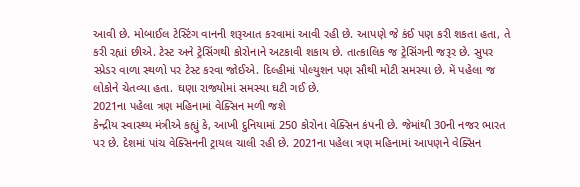આવી છે. મોબાઈલ ટેસ્ટિંગ વાનની શરૂઆત કરવામાં આવી રહી છે. આપણે જે કંઈ પણ કરી શકતા હતા, તે કરી રહ્યાં છીએ. ટેસ્ટ અને ટ્રેસિંગથી કોરોનાને અટકાવી શકાય છે. તાત્કાલિક જ ટ્રેસિંગની જરૂર છે. સુપર સ્પ્રેડર વાળા સ્થળો પર ટેસ્ટ કરવા જોઈએ. દિલ્હીમાં પોલ્યુશન પણ સૌથી મોટી સમસ્યા છે. મેં પહેલા જ લોકોને ચેતવ્યા હતા. ઘણા રાજ્યોમાં સમસ્યા ઘટી ગઈ છે.
2021ના પહેલા ત્રણ મહિનામાં વેક્સિન મળી જશે
કેન્દ્રીય સ્વાસ્થ્ય મંત્રીએ કહ્યું કે, આખી દુનિયામાં 250 કોરોના વેક્સિન કંપની છે. જેમાંથી 30ની નજર ભારત પર છે. દેશમાં પાંચ વેક્સિનની ટ્રાયલ ચાલી રહી છે. 2021ના પહેલા ત્રણ મહિનામાં આપણને વેક્સિન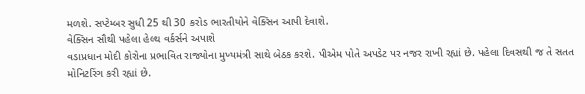મળશે. સપ્ટેમ્બર સુધી 25 થી 30 કરોડ ભારતીયોને વેક્સિન આપી દેવાશે.
વેક્સિન સૌથી પહેલા હેલ્થ વર્કર્સને અપાશે
વડાપ્રધાન મોદી કોરોના પ્રભાવિત રાજ્યોના મુખ્યમંત્રી સાથે બેઠક કરશે. પીએમ પોતે અપડેટ પર નજર રાખી રહ્યાં છે. પહેલા દિવસથી જ તે સતત મોનિટરિંગ કરી રહ્યાં છે.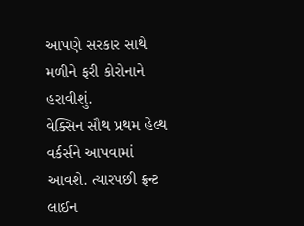આપણે સરકાર સાથે મળીને ફરી કોરોનાને હરાવીશું.
વેક્સિન સૌથ પ્રથમ હેલ્થ વર્કર્સને આપવામાં આવશે. ત્યારપછી ફ્રન્ટ લાઈન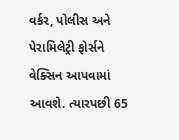વર્કર, પોલીસ અને પેરામિલેટ્રી ફોર્સને વેક્સિન આપવામાં આવશે. ત્યારપછી 65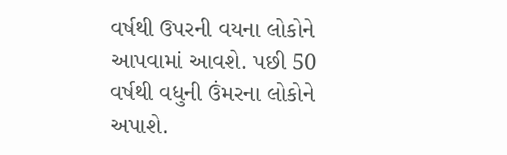વર્ષથી ઉપરની વયના લોકોને આપવામાં આવશે. પછી 50 વર્ષથી વધુની ઉંમરના લોકોને અપાશે.